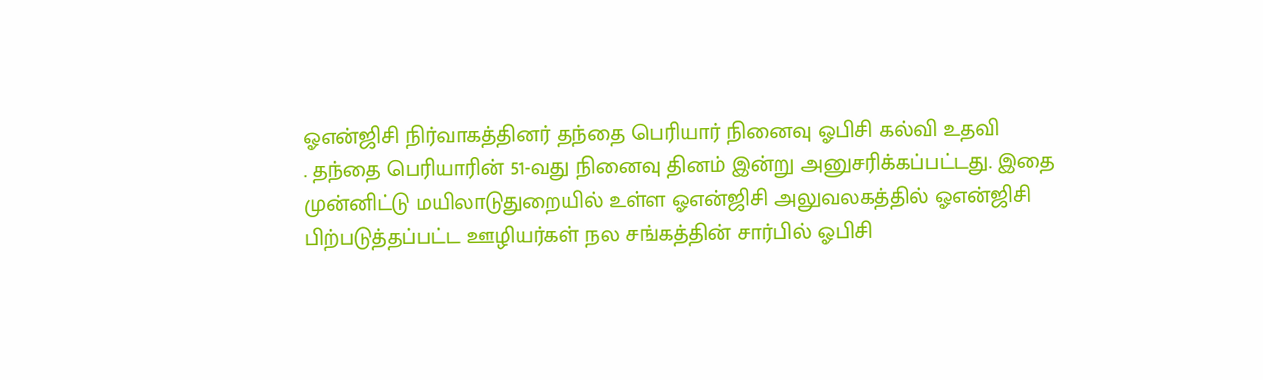ஓஎன்ஜிசி நிர்வாகத்தினர் தந்தை பெரியார் நினைவு ஓபிசி கல்வி உதவி
. தந்தை பெரியாரின் 51-வது நினைவு தினம் இன்று அனுசரிக்கப்பட்டது. இதை முன்னிட்டு மயிலாடுதுறையில் உள்ள ஓஎன்ஜிசி அலுவலகத்தில் ஓஎன்ஜிசி பிற்படுத்தப்பட்ட ஊழியர்கள் நல சங்கத்தின் சார்பில் ஓபிசி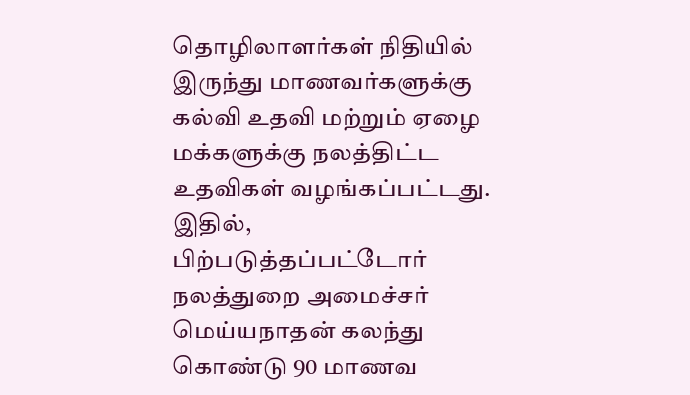தொழிலாளர்கள் நிதியில் இருந்து மாணவர்களுக்கு கல்வி உதவி மற்றும் ஏழை மக்களுக்கு நலத்திட்ட உதவிகள் வழங்கப்பட்டது. இதில், பிற்படுத்தப்பட்டோர் நலத்துறை அமைச்சர் மெய்யநாதன் கலந்து கொண்டு 90 மாணவ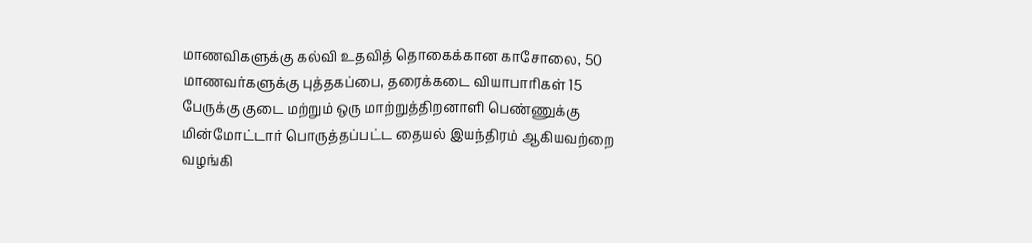மாணவிகளுக்கு கல்வி உதவித் தொகைக்கான காசோலை, 50 மாணவர்களுக்கு புத்தகப்பை, தரைக்கடை வியாபாரிகள் 15 பேருக்கு குடை மற்றும் ஒரு மாற்றுத்திறனாளி பெண்ணுக்கு மின்மோட்டார் பொருத்தப்பட்ட தையல் இயந்திரம் ஆகியவற்றை வழங்கி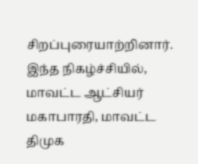சிறப்புரையாற்றினார். இந்த நிகழ்ச்சியில், மாவட்ட ஆட்சியர் மகாபாரதி, மாவட்ட திமுக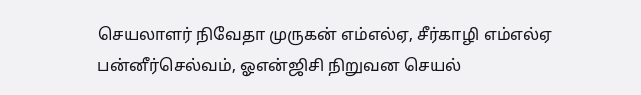செயலாளர் நிவேதா முருகன் எம்எல்ஏ, சீர்காழி எம்எல்ஏ பன்னீர்செல்வம், ஓஎன்ஜிசி நிறுவன செயல்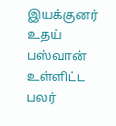இயக்குனர் உதய் பஸ்வான் உள்ளிட்ட பலர்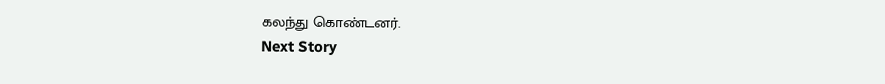கலந்து கொண்டனர்.
Next Story